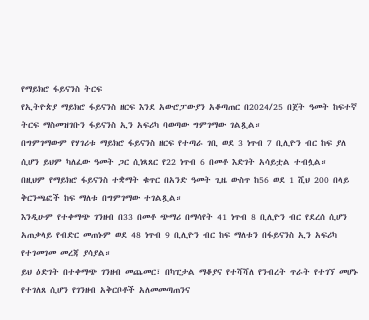የማይክሮ ፋይናንስ ትርፍ
የኢትዮጵያ ማይክሮ ፋይናንስ ዘርፍ እንደ አውሮፓውያን አቆጣጠር በ2024/25 በጀት ዓመት ከፍተኛ ትርፍ ማስመዝገቡን ፋይናንስ ኢን አፍሪካ ባወጣው ግምገማው ገልጿል።
በግምገማውም የሃገሪቱ ማይክሮ ፋይናንስ ዘርፍ የተጣራ ገቢ ወደ 3 ነጥብ 7 ቢሊዮን ብር ከፍ ያለ ሲሆን ይህም ካለፈው ዓመት ጋር ሲነጻጸር የ22 ነጥብ 6 በመቶ እድገት አሳይቷል ተብሏል።
በዚህም የማይክሮ ፋይናንስ ተቋማት ቁጥር በአንድ ዓመት ጊዜ ውስጥ ከ56 ወደ 1 ሺህ 200 በላይ ቅርንጫፎች ከፍ ማለቱ በግምገማው ተገልጿል።
እንዲሁም የተቀማጭ ገንዘብ በ33 በመቶ ጭማሪ በማሳየት 41 ነጥብ 8 ቢሊዮን ብር የደረሰ ሲሆን አጠቃላይ የብድር መጠኑም ወደ 48 ነጥብ 9 ቢሊዮን ብር ከፍ ማለቱን በፋይናንስ ኢን አፍሪካ የተገመገመ መረጃ ያሳያል።
ይህ ዕድገት በተቀማጭ ገንዘብ መጨመር፣ በካፒታል ማቆያና የተሻሻለ የንብረት ጥራት የተገኘ መሆኑ የተገለጸ ሲሆን የገንዘብ አቅርቦቶች አለመመጣጠንና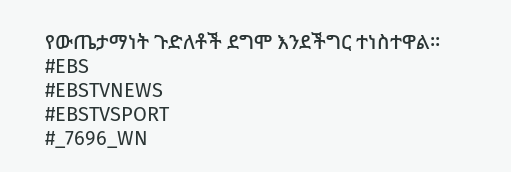የውጤታማነት ጉድለቶች ደግሞ እንደችግር ተነስተዋል።
#EBS
#EBSTVNEWS
#EBSTVSPORT
#_7696_WN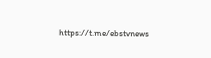https://t.me/ebstvnews